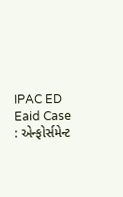IPAC ED Eaid Case : એન્ફોર્સમેન્ટ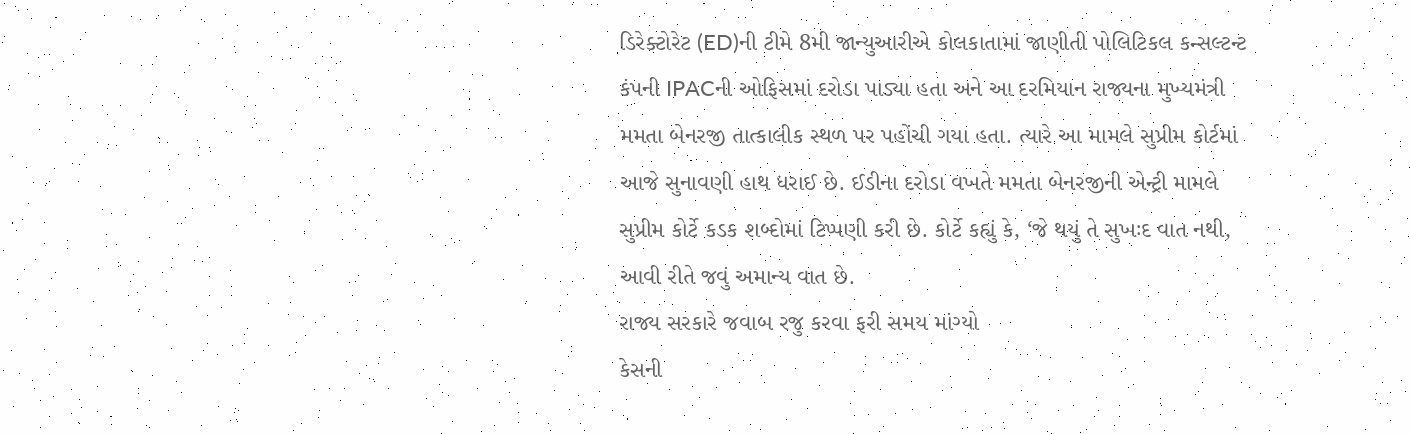ડિરેક્ટોરેટ (ED)ની ટીમે 8મી જાન્યુઆરીએ કોલકાતામાં જાણીતી પોલિટિકલ કન્સલ્ટન્ટ કંપની IPACની ઓફિસમાં દરોડા પાડ્યા હતા અને આ દરમિયાન રાજ્યના મુખ્યમંત્રી મમતા બેનરજી તાત્કાલીક સ્થળ પર પહોંચી ગયા હતા. ત્યારે આ મામલે સુપ્રીમ કોર્ટમાં આજે સુનાવણી હાથ ધરાઈ છે. ઈડીના દરોડા વખતે મમતા બેનરજીની એન્ટ્રી મામલે સુપ્રીમ કોર્ટે કડક શબ્દોમાં ટિપ્પણી કરી છે. કોર્ટે કહ્યું કે, ‘જે થયું તે સુખઃદ વાત નથી, આવી રીતે જવું અમાન્ય વાત છે.
રાજ્ય સરકારે જવાબ રજુ કરવા ફરી સમય માંગ્યો
કેસની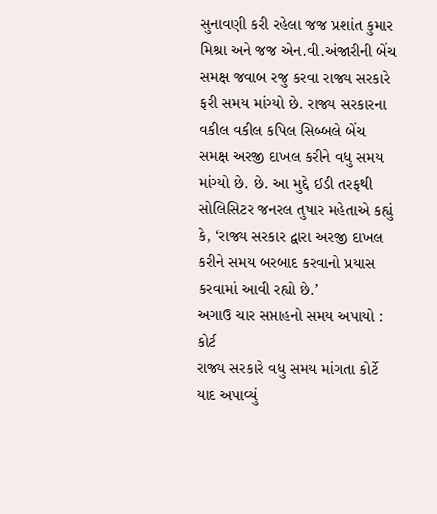સુનાવણી કરી રહેલા જજ પ્રશાંત કુમાર મિશ્રા અને જજ એન.વી.અંજારીની બેંચ સમક્ષ જવાબ રજુ કરવા રાજ્ય સરકારે ફરી સમય માંગ્યો છે. રાજ્ય સરકારના વકીલ વકીલ કપિલ સિબ્બલે બેંચ સમક્ષ અરજી દાખલ કરીને વધુ સમય માંગ્યો છે. છે. આ મુદ્દે ઈડી તરફથી સોલિસિટર જનરલ તુષાર મહેતાએ કહ્યું કે, ‘રાજ્ય સરકાર દ્વારા અરજી દાખલ કરીને સમય બરબાદ કરવાનો પ્રયાસ કરવામાં આવી રહ્યો છે.’
અગાઉ ચાર સપ્તાહનો સમય અપાયો : કોર્ટ
રાજ્ય સરકારે વધુ સમય માંગતા કોર્ટે યાદ અપાવ્યું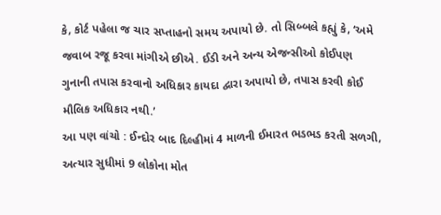કે, કોર્ટ પહેલા જ ચાર સપ્તાહનો સમય અપાયો છે. તો સિબ્બલે કહ્યું કે, ‘અમે જવાબ રજૂ કરવા માંગીએ છીએ. ઈડી અને અન્ય એજન્સીઓ કોઈપણ ગુનાની તપાસ કરવાનો અધિકાર કાયદા દ્વારા અપાયો છે, તપાસ કરવી કોઈ મૌલિક અધિકાર નથી.’
આ પણ વાંચો : ઈન્દોર બાદ દિલ્હીમાં 4 માળની ઈમારત ભડભડ કરતી સળગી, અત્યાર સુધીમાં 9 લોકોના મોત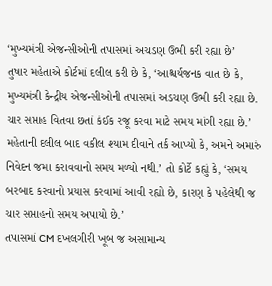‘મુખ્યમંત્રી એજન્સીઓની તપાસમાં અચડણ ઉભી કરી રહ્યા છે’
તુષાર મહેતાએ કોર્ટમાં દલીલ કરી છે કે, ‘આશ્ચર્યજનક વાત છે કે, મુખ્યમંત્રી કેન્દ્રીય એજન્સીઓની તપાસમાં અડચણ ઉભી કરી રહ્યા છે. ચાર સપ્તાહ વિતવા છતાં કંઈક રજૂ કરવા માટે સમય માંગી રહ્યા છે.’ મહેતાની દલીલ બાદ વકીલ શ્યામ દીવાને તર્ક આપ્યો કે, અમને અમારું નિવેદન જમા કરાવવાનો સમય મળ્યો નથી.’ તો કોર્ટે કહ્યું કે, ‘સમય બરબાદ કરવાનો પ્રયાસ કરવામાં આવી રહ્યો છે, કારણ કે પહેલેથી જ ચાર સપ્તાહનો સમય અપાયો છે.’
તપાસમાં CM દખલગીરી ખૂબ જ અસામાન્ય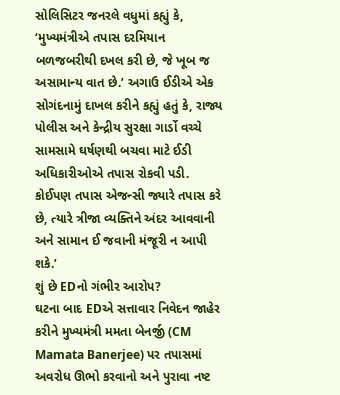સોલિસિટર જનરલે વધુમાં કહ્યું કે, ‘મુખ્યમંત્રીએ તપાસ દરમિયાન બળજબરીથી દખલ કરી છે, જે ખૂબ જ અસામાન્ય વાત છે.’ અગાઉ ઈડીએ એક સોગંદનામું દાખલ કરીને કહ્યું હતું કે, રાજ્ય પોલીસ અને કેન્દ્રીય સુરક્ષા ગાર્ડો વચ્ચે સામસામે ઘર્ષણથી બચવા માટે ઈડી અધિકારીઓએ તપાસ રોકવી પડી. કોઈપણ તપાસ એજન્સી જ્યારે તપાસ કરે છે, ત્યારે ત્રીજા વ્યક્તિને અંદર આવવાની અને સામાન ઈ જવાની મંજૂરી ન આપી શકે.’
શું છે EDનો ગંભીર આરોપ?
ઘટના બાદ EDએ સત્તાવાર નિવેદન જાહેર કરીને મુખ્યમંત્રી મમતા બેનર્જી (CM Mamata Banerjee) પર તપાસમાં અવરોધ ઊભો કરવાનો અને પુરાવા નષ્ટ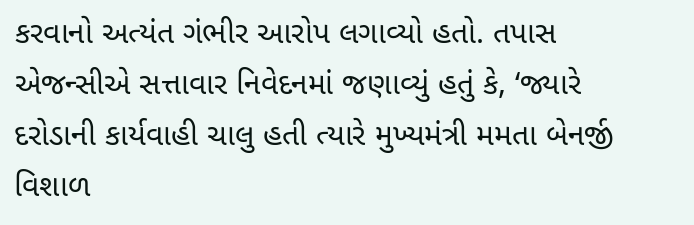કરવાનો અત્યંત ગંભીર આરોપ લગાવ્યો હતો. તપાસ એજન્સીએ સત્તાવાર નિવેદનમાં જણાવ્યું હતું કે, ‘જ્યારે દરોડાની કાર્યવાહી ચાલુ હતી ત્યારે મુખ્યમંત્રી મમતા બેનર્જી વિશાળ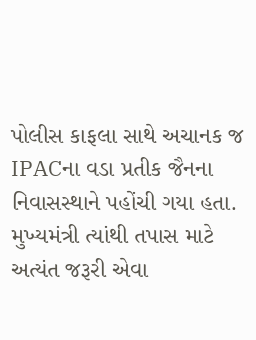પોલીસ કાફલા સાથે અચાનક જ IPACના વડા પ્રતીક જૈનના નિવાસસ્થાને પહોંચી ગયા હતા. મુખ્યમંત્રી ત્યાંથી તપાસ માટે અત્યંત જરૂરી એવા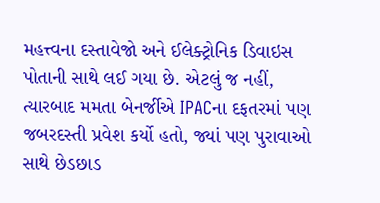મહત્ત્વના દસ્તાવેજો અને ઈલેક્ટ્રોનિક ડિવાઇસ પોતાની સાથે લઈ ગયા છે. એટલું જ નહીં, ત્યારબાદ મમતા બેનર્જીએ IPACના દફતરમાં પણ જબરદસ્તી પ્રવેશ કર્યો હતો, જ્યાં પણ પુરાવાઓ સાથે છેડછાડ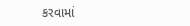કરવામાં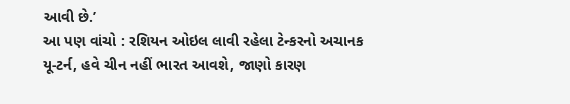આવી છે.’
આ પણ વાંચો : રશિયન ઓઇલ લાવી રહેલા ટેન્કરનો અચાનક યૂ-ટર્ન, હવે ચીન નહીં ભારત આવશે, જાણો કારણ